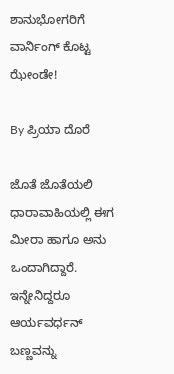ಶಾನುಭೋಗರಿಗೆ ವಾರ್ನಿಂಗ್ ಕೊಟ್ಟ ಝೇಂಡೇ!

By ಪ್ರಿಯಾ ದೊರೆ

ಜೊತೆ ಜೊತೆಯಲಿ ಧಾರಾವಾಹಿಯಲ್ಲಿ ಈಗ ಮೀರಾ ಹಾಗೂ ಅನು ಒಂದಾಗಿದ್ದಾರೆ. ಇನ್ನೇನಿದ್ದರೂ ಆರ್ಯವರ್ಧನ್ ಬಣ್ಣವನ್ನು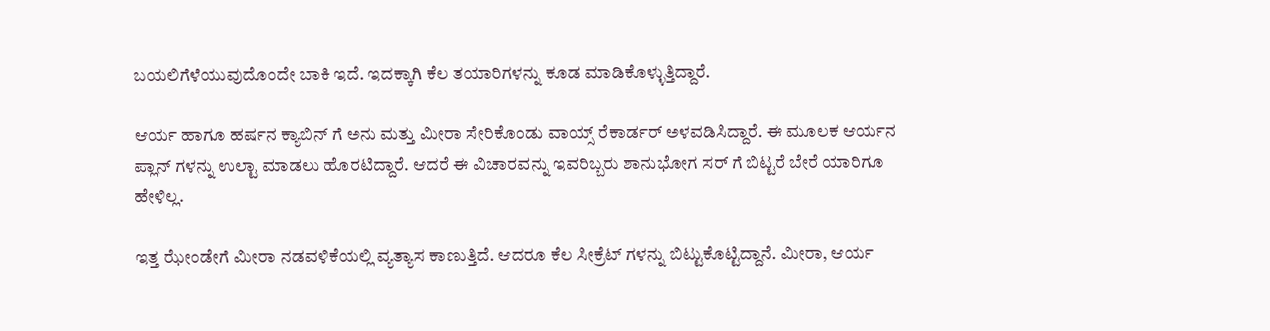ಬಯಲಿಗೆಳೆಯುವುದೊಂದೇ ಬಾಕಿ ಇದೆ. ಇದಕ್ಕಾಗಿ ಕೆಲ ತಯಾರಿಗಳನ್ನು ಕೂಡ ಮಾಡಿಕೊಳ್ಳುತ್ತಿದ್ದಾರೆ.

ಆರ್ಯ ಹಾಗೂ ಹರ್ಷನ ಕ್ಯಾಬಿನ್ ಗೆ ಅನು ಮತ್ತು ಮೀರಾ ಸೇರಿಕೊಂಡು ವಾಯ್ಸ್ ರೆಕಾರ್ಡರ್ ಅಳವಡಿಸಿದ್ದಾರೆ. ಈ ಮೂಲಕ ಆರ್ಯನ ಪ್ಲಾನ್ ಗಳನ್ನು ಉಲ್ಟಾ ಮಾಡಲು ಹೊರಟಿದ್ದಾರೆ. ಆದರೆ ಈ ವಿಚಾರವನ್ನು ಇವರಿಬ್ಬರು ಶಾನುಭೋಗ ಸರ್ ಗೆ ಬಿಟ್ಟರೆ ಬೇರೆ ಯಾರಿಗೂ ಹೇಳಿಲ್ಲ.

ಇತ್ತ ಝೇಂಡೇಗೆ ಮೀರಾ ನಡವಳಿಕೆಯಲ್ಲಿ ವ್ಯತ್ಯಾಸ ಕಾಣುತ್ತಿದೆ. ಆದರೂ ಕೆಲ ಸೀಕ್ರೆಟ್ ಗಳನ್ನು ಬಿಟ್ಟುಕೊಟ್ಟಿದ್ದಾನೆ. ಮೀರಾ, ಆರ್ಯ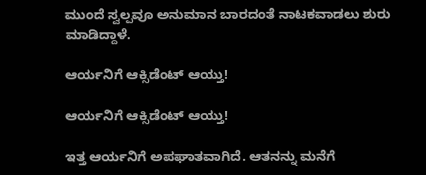ಮುಂದೆ ಸ್ವಲ್ಪವೂ ಅನುಮಾನ ಬಾರದಂತೆ ನಾಟಕವಾಡಲು ಶುರು ಮಾಡಿದ್ದಾಳೆ.

ಆರ್ಯನಿಗೆ ಆಕ್ಸಿಡೆಂಟ್ ಆಯ್ತು!

ಆರ್ಯನಿಗೆ ಆಕ್ಸಿಡೆಂಟ್ ಆಯ್ತು!

ಇತ್ತ ಆರ್ಯನಿಗೆ ಅಪಘಾತವಾಗಿದೆ. ಆತನನ್ನು ಮನೆಗೆ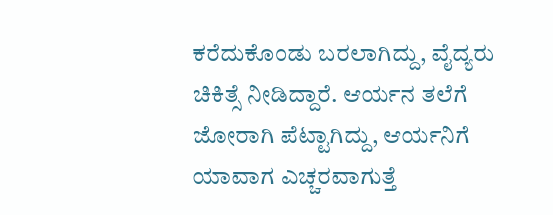ಕರೆದುಕೊಂಡು ಬರಲಾಗಿದ್ದು, ವೈದ್ಯರು ಚಿಕಿತ್ಸೆ ನೀಡಿದ್ದಾರೆ. ಆರ್ಯನ ತಲೆಗೆ ಜೋರಾಗಿ ಪೆಟ್ಟಾಗಿದ್ದು, ಆರ್ಯನಿಗೆ ಯಾವಾಗ ಎಚ್ಚರವಾಗುತ್ತೆ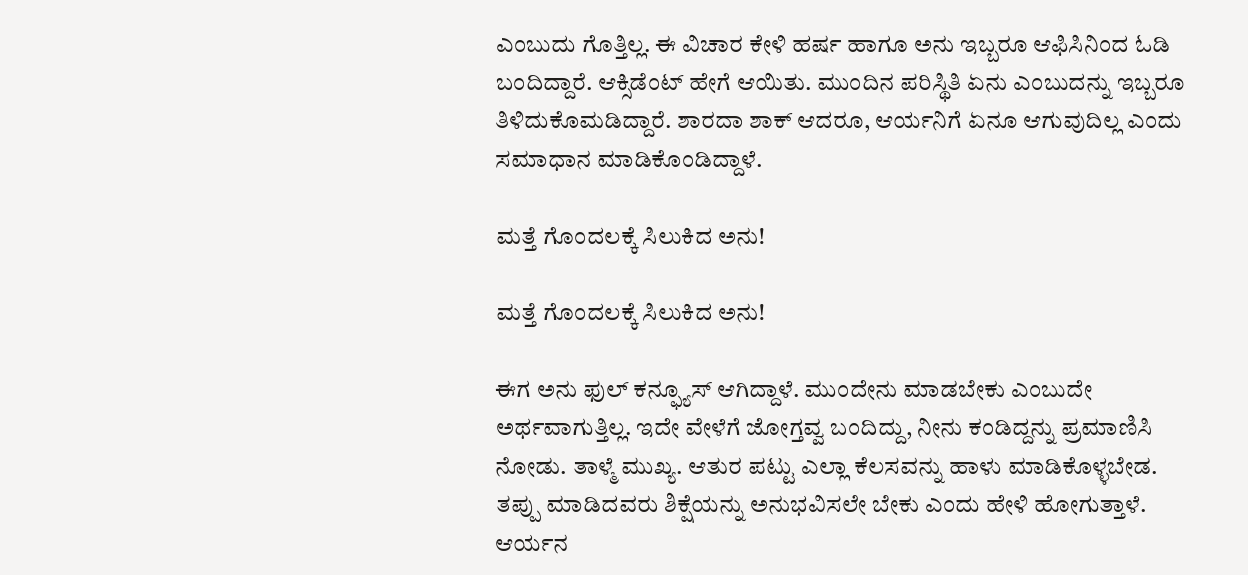ಎಂಬುದು ಗೊತ್ತಿಲ್ಲ. ಈ ವಿಚಾರ ಕೇಳಿ ಹರ್ಷ ಹಾಗೂ ಅನು ಇಬ್ಬರೂ ಆಫಿಸಿನಿಂದ ಓಡಿ ಬಂದಿದ್ದಾರೆ. ಆಕ್ಸಿಡೆಂಟ್ ಹೇಗೆ ಆಯಿತು. ಮುಂದಿನ ಪರಿಸ್ಥಿತಿ ಏನು ಎಂಬುದನ್ನು ಇಬ್ಬರೂ ತಿಳಿದುಕೊಮಡಿದ್ದಾರೆ. ಶಾರದಾ ಶಾಕ್ ಆದರೂ, ಆರ್ಯನಿಗೆ ಏನೂ ಆಗುವುದಿಲ್ಲ ಎಂದು ಸಮಾಧಾನ ಮಾಡಿಕೊಂಡಿದ್ದಾಳೆ.

ಮತ್ತೆ ಗೊಂದಲಕ್ಕೆ ಸಿಲುಕಿದ ಅನು!

ಮತ್ತೆ ಗೊಂದಲಕ್ಕೆ ಸಿಲುಕಿದ ಅನು!

ಈಗ ಅನು ಫುಲ್ ಕನ್ಫ್ಯೂಸ್ ಆಗಿದ್ದಾಳೆ. ಮುಂದೇನು ಮಾಡಬೇಕು ಎಂಬುದೇ ಅರ್ಥವಾಗುತ್ತಿಲ್ಲ. ಇದೇ ವೇಳೆಗೆ ಜೋಗ್ತವ್ವ ಬಂದಿದ್ದು, ನೀನು ಕಂಡಿದ್ದನ್ನು ಪ್ರಮಾಣಿಸಿ ನೋಡು. ತಾಳ್ಮೆ ಮುಖ್ಯ. ಆತುರ ಪಟ್ಟು ಎಲ್ಲಾ ಕೆಲಸವನ್ನು ಹಾಳು ಮಾಡಿಕೊಳ್ಳಬೇಡ. ತಪ್ಪು ಮಾಡಿದವರು ಶಿಕ್ಷೆಯನ್ನು ಅನುಭವಿಸಲೇ ಬೇಕು ಎಂದು ಹೇಳಿ ಹೋಗುತ್ತಾಳೆ. ಆರ್ಯನ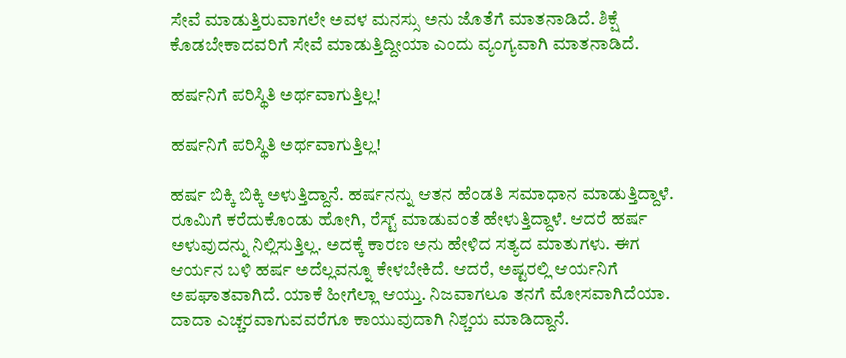ಸೇವೆ ಮಾಡುತ್ತಿರುವಾಗಲೇ ಅವಳ ಮನಸ್ಸು ಅನು ಜೊತೆಗೆ ಮಾತನಾಡಿದೆ. ಶಿಕ್ಷೆ ಕೊಡಬೇಕಾದವರಿಗೆ ಸೇವೆ ಮಾಡುತ್ತಿದ್ದೀಯಾ ಎಂದು ವ್ಯಂಗ್ಯವಾಗಿ ಮಾತನಾಡಿದೆ.

ಹರ್ಷನಿಗೆ ಪರಿಸ್ಥಿತಿ ಅರ್ಥವಾಗುತ್ತಿಲ್ಲ!

ಹರ್ಷನಿಗೆ ಪರಿಸ್ಥಿತಿ ಅರ್ಥವಾಗುತ್ತಿಲ್ಲ!

ಹರ್ಷ ಬಿಕ್ಕಿ ಬಿಕ್ಕಿ ಅಳುತ್ತಿದ್ದಾನೆ. ಹರ್ಷನನ್ನು ಆತನ ಹೆಂಡತಿ ಸಮಾಧಾನ ಮಾಡುತ್ತಿದ್ದಾಳೆ. ರೂಮಿಗೆ ಕರೆದುಕೊಂಡು ಹೋಗಿ, ರೆಸ್ಟ್ ಮಾಡುವಂತೆ ಹೇಳುತ್ತಿದ್ದಾಳೆ. ಆದರೆ ಹರ್ಷ ಅಳುವುದನ್ನು ನಿಲ್ಲಿಸುತ್ತಿಲ್ಲ. ಅದಕ್ಕೆ ಕಾರಣ ಅನು ಹೇಳಿದ ಸತ್ಯದ ಮಾತುಗಳು. ಈಗ ಆರ್ಯನ ಬಳಿ ಹರ್ಷ ಅದೆಲ್ಲವನ್ನೂ ಕೇಳಬೇಕಿದೆ. ಆದರೆ, ಅಷ್ಟರಲ್ಲಿ ಆರ್ಯನಿಗೆ ಅಪಘಾತವಾಗಿದೆ. ಯಾಕೆ ಹೀಗೆಲ್ಲಾ ಆಯ್ತು. ನಿಜವಾಗಲೂ ತನಗೆ ಮೋಸವಾಗಿದೆಯಾ. ದಾದಾ ಎಚ್ಚರವಾಗುವವರೆಗೂ ಕಾಯುವುದಾಗಿ ನಿಶ್ಚಯ ಮಾಡಿದ್ದಾನೆ.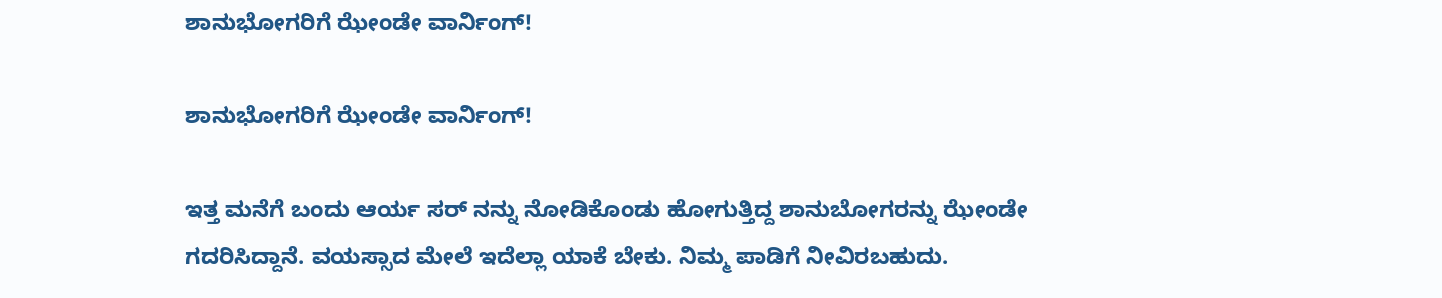ಶಾನುಭೋಗರಿಗೆ ಝೇಂಡೇ ವಾರ್ನಿಂಗ್!

ಶಾನುಭೋಗರಿಗೆ ಝೇಂಡೇ ವಾರ್ನಿಂಗ್!

ಇತ್ತ ಮನೆಗೆ ಬಂದು ಆರ್ಯ ಸರ್ ನನ್ನು ನೋಡಿಕೊಂಡು ಹೋಗುತ್ತಿದ್ದ ಶಾನುಬೋಗರನ್ನು ಝೇಂಡೇ ಗದರಿಸಿದ್ದಾನೆ. ವಯಸ್ಸಾದ ಮೇಲೆ ಇದೆಲ್ಲಾ ಯಾಕೆ ಬೇಕು. ನಿಮ್ಮ ಪಾಡಿಗೆ ನೀವಿರಬಹುದು.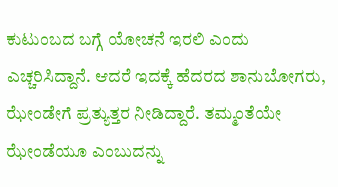ಕುಟುಂಬದ ಬಗ್ಗೆ ಯೋಚನೆ ಇರಲಿ ಎಂದು ಎಚ್ಚರಿಸಿದ್ದಾನೆ. ಆದರೆ ಇದಕ್ಕೆ ಹೆದರದ ಶಾನುಬೋಗರು, ಝೇಂಡೇಗೆ ಪ್ರತ್ಯುತ್ತರ ನೀಡಿದ್ದಾರೆ. ತಮ್ಮಂತೆಯೇ ಝೇಂಡೆಯೂ ಎಂಬುದನ್ನು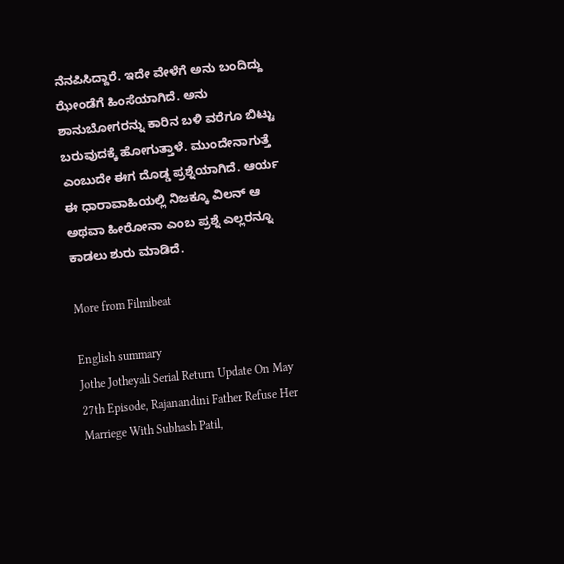ನೆನಪಿಸಿದ್ದಾರೆ. ಇದೇ ವೇಳೆಗೆ ಅನು ಬಂದಿದ್ದು ಝೇಂಡೆಗೆ ಹಿಂಸೆಯಾಗಿದೆ. ಅನು ಶಾನುಬೋಗರನ್ನು ಕಾರಿನ ಬಳಿ ವರೆಗೂ ಬಿಟ್ಟು ಬರುವುದಕ್ಕೆ ಹೋಗುತ್ತಾಳೆ. ಮುಂದೇನಾಗುತ್ತೆ ಎಂಬುದೇ ಈಗ ದೊಡ್ಡ ಪ್ರಶ್ನೆಯಾಗಿದೆ. ಆರ್ಯ ಈ ಧಾರಾವಾಹಿಯಲ್ಲಿ ನಿಜಕ್ಕೂ ವಿಲನ್ ಆ ಅಥವಾ ಹೀರೋನಾ ಎಂಬ ಪ್ರಶ್ನೆ ಎಲ್ಲರನ್ನೂ ಕಾಡಲು ಶುರು ಮಾಡಿದೆ.

More from Filmibeat

English summary
Jothe Jotheyali Serial Return Update On May 27th Episode, Rajanandini Father Refuse Her Marriege With Subhash Patil,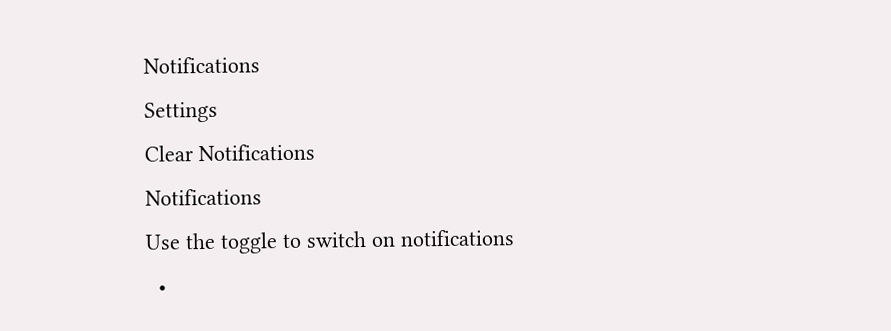Notifications
Settings
Clear Notifications
Notifications
Use the toggle to switch on notifications
  •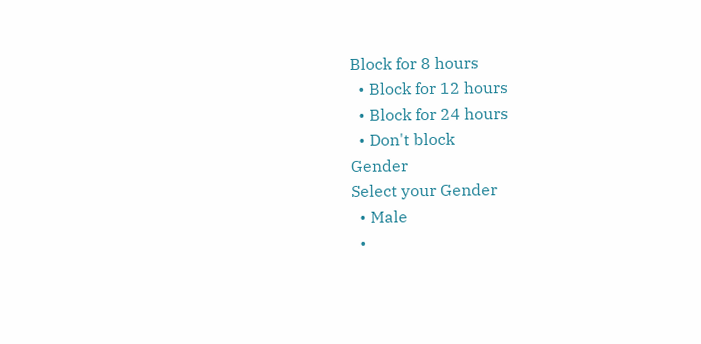Block for 8 hours
  • Block for 12 hours
  • Block for 24 hours
  • Don't block
Gender
Select your Gender
  • Male
  •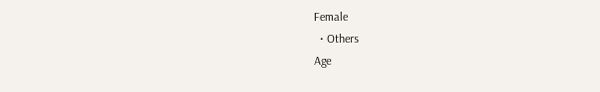Female
  • Others
Age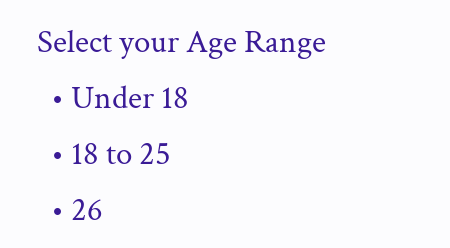Select your Age Range
  • Under 18
  • 18 to 25
  • 26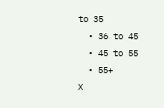to 35
  • 36 to 45
  • 45 to 55
  • 55+
X